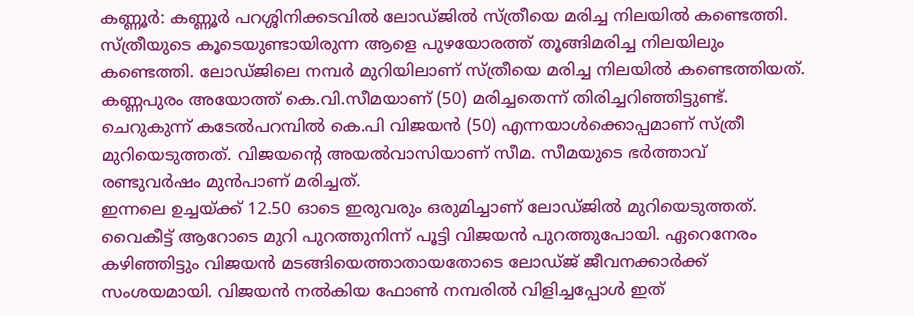കണ്ണൂർ: കണ്ണൂർ പറശ്ശിനിക്കടവിൽ ലോഡ്ജിൽ സ്ത്രീയെ മരിച്ച നിലയിൽ കണ്ടെത്തി. സ്ത്രീയുടെ കൂടെയുണ്ടായിരുന്ന ആളെ പുഴയോരത്ത് തൂങ്ങിമരിച്ച നിലയിലും കണ്ടെത്തി. ലോഡ്ജിലെ നമ്പർ മുറിയിലാണ് സ്ത്രീയെ മരിച്ച നിലയിൽ കണ്ടെത്തിയത്. കണ്ണപുരം അയോത്ത് കെ.വി.സീമയാണ് (50) മരിച്ചതെന്ന് തിരിച്ചറിഞ്ഞിട്ടുണ്ട്. ചെറുകുന്ന് കടേൽപറമ്പിൽ കെ.പി വിജയൻ (50) എന്നയാൾക്കൊപ്പമാണ് സ്ത്രീ മുറിയെടുത്തത്. വിജയന്റെ അയൽവാസിയാണ് സീമ. സീമയുടെ ഭർത്താവ് രണ്ടുവർഷം മുൻപാണ് മരിച്ചത്.
ഇന്നലെ ഉച്ചയ്ക്ക് 12.50 ഓടെ ഇരുവരും ഒരുമിച്ചാണ് ലോഡ്ജിൽ മുറിയെടുത്തത്. വൈകീട്ട് ആറോടെ മുറി പുറത്തുനിന്ന് പൂട്ടി വിജയൻ പുറത്തുപോയി. ഏറെനേരം കഴിഞ്ഞിട്ടും വിജയൻ മടങ്ങിയെത്താതായതോടെ ലോഡ്ജ് ജീവനക്കാർക്ക് സംശയമായി. വിജയൻ നൽകിയ ഫോൺ നമ്പരിൽ വിളിച്ചപ്പോൾ ഇത്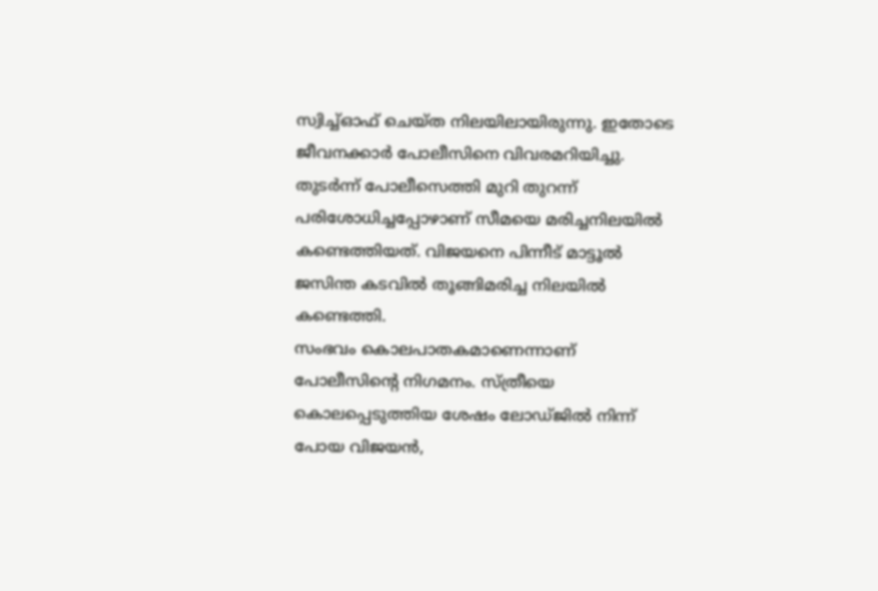സ്വിച്ച്ഓഫ് ചെയ്ത നിലയിലായിരുന്നു. ഇതോടെ ജീവനക്കാർ പോലീസിനെ വിവരമറിയിച്ചു. തുടർന്ന് പോലീസെത്തി മുറി തുറന്ന് പരിശോധിച്ചപ്പോഴാണ് സീമയെ മരിച്ചനിലയിൽ കണ്ടെത്തിയത്. വിജയനെ പിന്നീട് മാട്ടൂൽ ജസിന്ത കടവിൽ തൂങ്ങിമരിച്ച നിലയിൽ കണ്ടെത്തി.
സംഭവം കൊലപാതകമാണെന്നാണ് പോലീസിന്റെ നിഗമനം. സ്ത്രീയെ കൊലപ്പെടുത്തിയ ശേഷം ലോഡ്ജിൽ നിന്ന് പോയ വിജയൻ,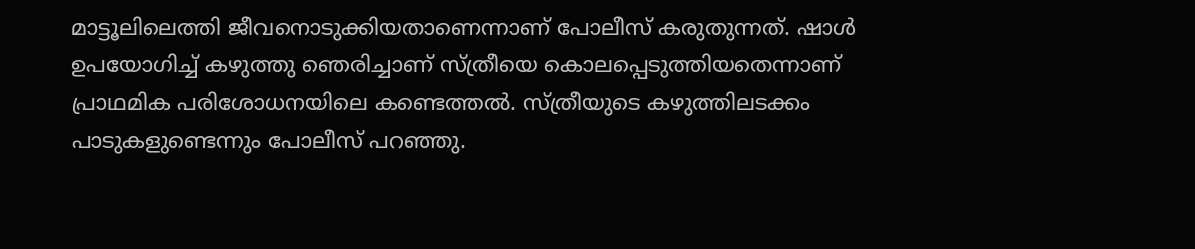മാട്ടൂലിലെത്തി ജീവനൊടുക്കിയതാണെന്നാണ് പോലീസ് കരുതുന്നത്. ഷാൾ ഉപയോഗിച്ച് കഴുത്തു ഞെരിച്ചാണ് സ്ത്രീയെ കൊലപ്പെടുത്തിയതെന്നാണ് പ്രാഥമിക പരിശോധനയിലെ കണ്ടെത്തൽ. സ്ത്രീയുടെ കഴുത്തിലടക്കം പാടുകളുണ്ടെന്നും പോലീസ് പറഞ്ഞു.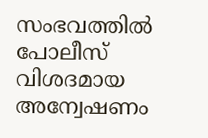സംഭവത്തിൽ പോലീസ് വിശദമായ അന്വേഷണം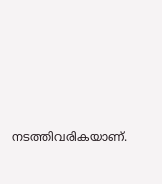നടത്തിവരികയാണ്.